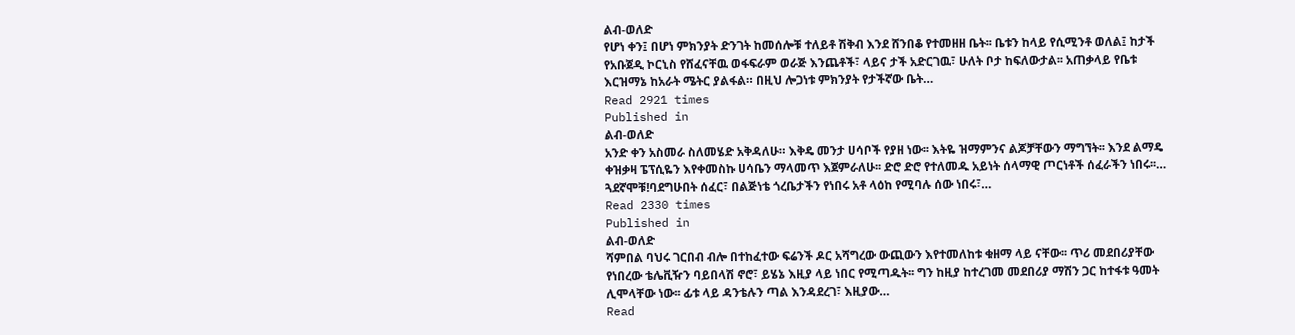ልብ-ወለድ
የሆነ ቀን፤ በሆነ ምክንያት ድንገት ከመሰሎቹ ተለይቶ ሽቅብ እንደ ሸንበቆ የተመዘዘ ቤት፡፡ ቤቱን ከላይ የሲሚንቶ ወለል፤ ከታች የአቡጀዲ ኮርኒስ የሸፈናቸዉ ወፋፍራም ወራጅ እንጨቶች፣ ላይና ታች አድርገዉ፣ ሁለት ቦታ ከፍለውታል፡፡ አጠቃላይ የቤቱ እርዝማኔ ከአራት ሜትር ያልፋል። በዚህ ሎጋነቱ ምክንያት የታችኛው ቤት…
Read 2921 times
Published in
ልብ-ወለድ
አንድ ቀን አስመራ ስለመሄድ አቅዳለሁ። እቅዴ መንታ ሀሳቦች የያዘ ነው፡፡ እትዬ ዝማምንና ልጆቻቸውን ማግኘት፡፡ እንደ ልማዴ ቀዝቃዛ ፔፕሲዬን እየቀመስኩ ሀሳቤን ማላመጥ እጀምራለሁ፡፡ ድሮ ድሮ የተለመዱ አይነት ሰላማዊ ጦርነቶች ሰፈራችን ነበሩ፡፡… ጓደኛሞቹ!ባደግሁበት ሰፈር፣ በልጅነቴ ጎረቤታችን የነበሩ አቶ ላዕከ የሚባሉ ሰው ነበሩ፣…
Read 2330 times
Published in
ልብ-ወለድ
ሻምበል ባህሩ ገርበብ ብሎ በተከፈተው ፍሬንች ዶር አሻግረው ውጪውን እየተመለከቱ ቁዘማ ላይ ናቸው፡፡ ጥሪ መደበሪያቸው የነበረው ቴሌቪዥን ባይበላሽ ኖሮ፣ ይሄኔ እዚያ ላይ ነበር የሚጣዱት፡፡ ግን ከዚያ ከተረገመ መደበሪያ ማሽን ጋር ከተፋቱ ዓመት ሊሞላቸው ነው፡፡ ፊቱ ላይ ዳንቴሉን ጣል እንዳደረገ፣ እዚያው…
Read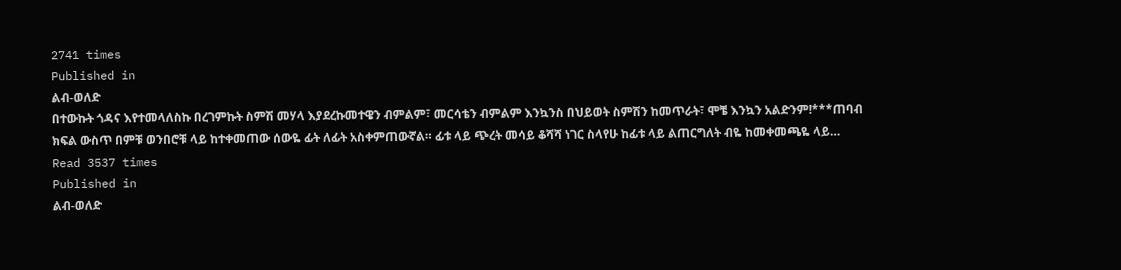2741 times
Published in
ልብ-ወለድ
በተውኩት ጎዳና እየተመላለስኩ በረገምኩት ስምሽ መሃላ እያደረኩመተዌን ብምልም፣ መርሳቴን ብምልም እንኳንስ በህይወት ስምሽን ከመጥራት፣ ሞቼ እንኳን አልድንም!***ጠባብ ክፍል ውስጥ በምቹ ወንበሮቹ ላይ ከተቀመጠው ሰውዬ ፊት ለፊት አስቀምጠውኛል። ፊቱ ላይ ጭረት መሳይ ቆሻሻ ነገር ስላየሁ ከፊቱ ላይ ልጠርግለት ብዬ ከመቀመጫዬ ላይ…
Read 3537 times
Published in
ልብ-ወለድ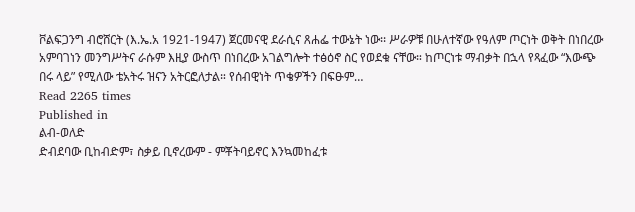ቮልፍጋንግ ብሮሸርት (እ.ኤ.አ 1921-1947) ጀርመናዊ ደራሲና ጸሐፌ ተውኔት ነው፡፡ ሥራዎቹ በሁለተኛው የዓለም ጦርነት ወቅት በነበረው አምባገነን መንግሥትና ራሱም እዚያ ውስጥ በነበረው አገልግሎት ተፅዕኖ ስር የወደቁ ናቸው። ከጦርነቱ ማብቃት በኋላ የጻፈው “እውጭ በሩ ላይ” የሚለው ቴአትሩ ዝናን አትርፎለታል። የሰብዊነት ጥቄዎችን በፍፁም…
Read 2265 times
Published in
ልብ-ወለድ
ድብደባው ቢከብድም፣ ስቃይ ቢኖረውም - ምቾትባይኖር እንኳመከፈቱ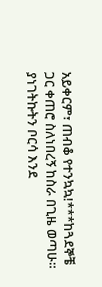አይቀርም፣ ጠብቆ የተንኳኳ!***ከጓደኞቼ ጋር ቀጠሮ ስለነበረኝ ከስራ በጊዜ ወጣሁ። ያነገትኩትን ቦርሳ እንደ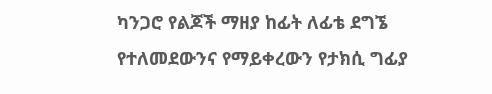ካንጋሮ የልጆች ማዘያ ከፊት ለፊቴ ደግኜ የተለመደውንና የማይቀረውን የታክሲ ግፊያ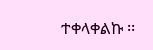ተቀላቀልኩ ፡፡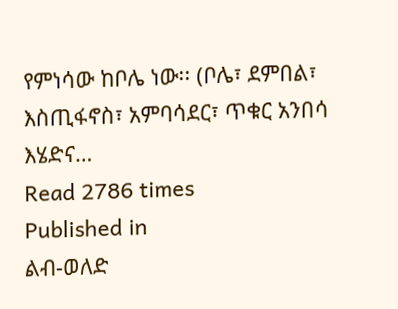የምነሳው ከቦሌ ነው፡፡ (ቦሌ፣ ደምበል፣ እስጢፋኖስ፣ አምባሳደር፣ ጥቁር አንበሳ እሄድና…
Read 2786 times
Published in
ልብ-ወለድ